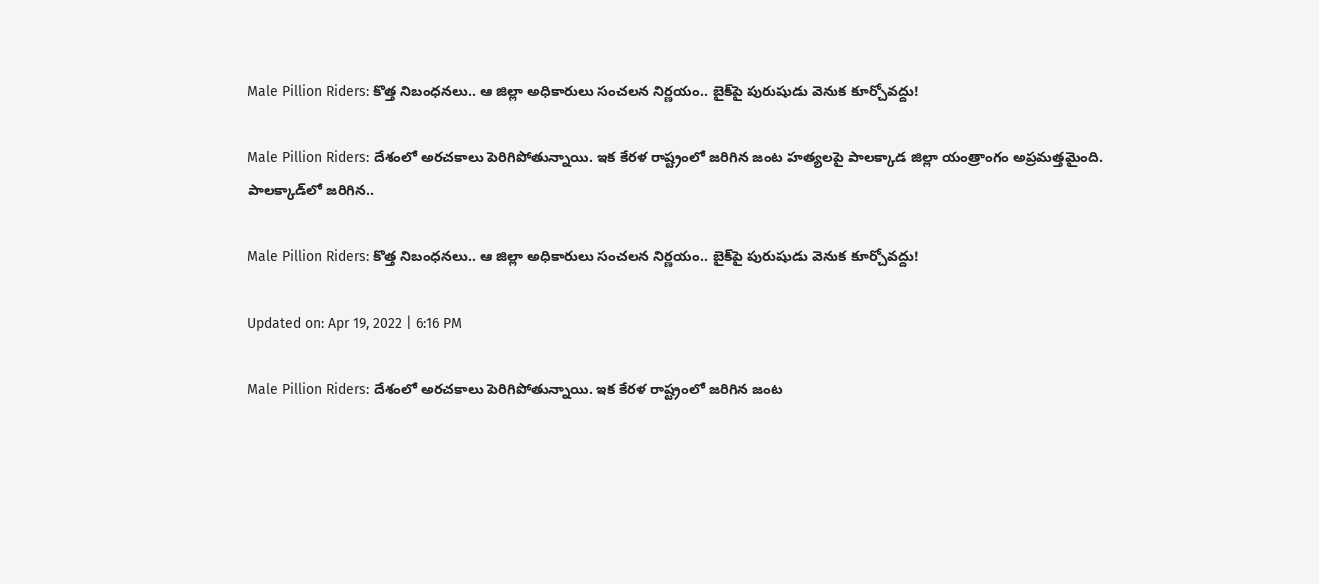Male Pillion Riders: కొత్త నిబంధనలు.. ఆ జిల్లా అధికారులు సంచలన నిర్ణయం.. బైక్‌పై పురుషుడు వెనుక కూర్చోవద్దు!

Male Pillion Riders: దేశంలో అరచకాలు పెరిగిపోతున్నాయి. ఇక కేరళ రాష్ట్రంలో జరిగిన జంట హత్యలపై పాలక్కాడ జిల్లా యంత్రాంగం అప్రమత్తమైంది. పాలక్కాడ్‌లో జరిగిన..

Male Pillion Riders: కొత్త నిబంధనలు.. ఆ జిల్లా అధికారులు సంచలన నిర్ణయం.. బైక్‌పై పురుషుడు వెనుక కూర్చోవద్దు!

Updated on: Apr 19, 2022 | 6:16 PM

Male Pillion Riders: దేశంలో అరచకాలు పెరిగిపోతున్నాయి. ఇక కేరళ రాష్ట్రంలో జరిగిన జంట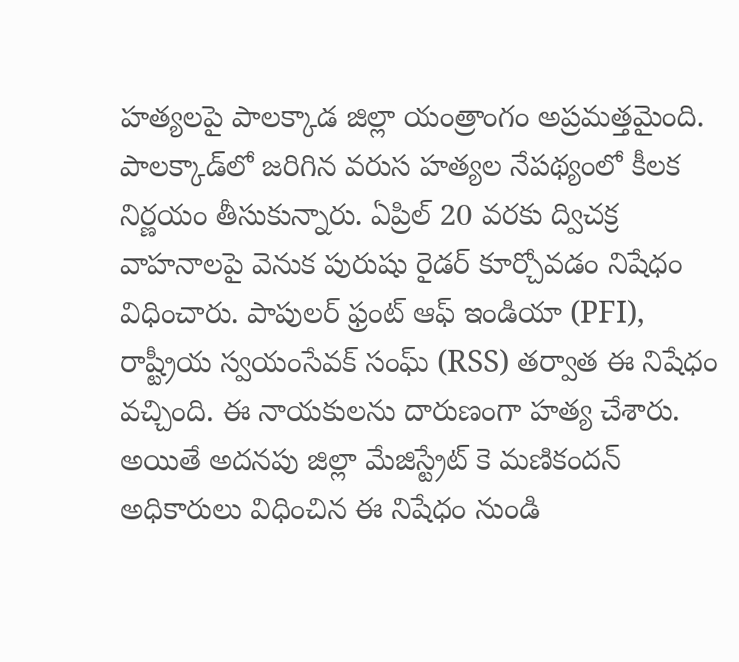హత్యలపై పాలక్కాడ జిల్లా యంత్రాంగం అప్రమత్తమైంది. పాలక్కాడ్‌లో జరిగిన వరుస హత్యల నేపథ్యంలో కీలక నిర్ణయం తీసుకున్నారు. ఏప్రిల్ 20 వరకు ద్విచక్ర వాహనాలపై వెనుక పురుషు రైడర్‌ కూర్చోవడం నిషేధం విధించారు. పాపులర్ ఫ్రంట్ ఆఫ్ ఇండియా (PFI), రాష్ట్రీయ స్వయంసేవక్ సంఘ్ (RSS) తర్వాత ఈ నిషేధం వచ్చింది. ఈ నాయకులను దారుణంగా హత్య చేశారు. అయితే అదనపు జిల్లా మేజిస్ట్రేట్ కె మణికందన్ అధికారులు విధించిన ఈ నిషేధం నుండి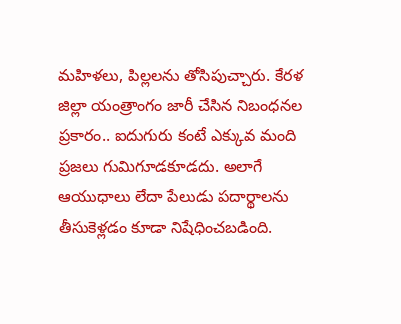మహిళలు, పిల్లలను తోసిపుచ్చారు. కేరళ జిల్లా యంత్రాంగం జారీ చేసిన నిబంధనల ప్రకారం.. ఐదుగురు కంటే ఎక్కువ మంది ప్రజలు గుమిగూడకూడదు. అలాగే ఆయుధాలు లేదా పేలుడు పదార్థాలను తీసుకెళ్లడం కూడా నిషేధించబడింది.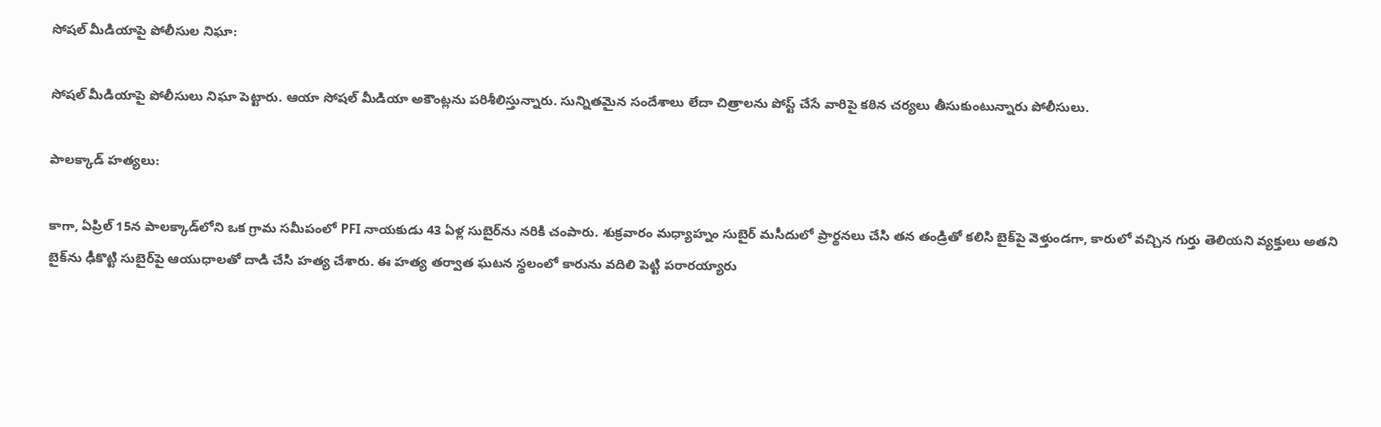సోషల్‌ మీడియాపై పోలీసుల నిఘా:

సోషల్‌ మీడియాపై పోలీసులు నిఘా పెట్టారు. ఆయా సోషల్‌ మీడియా అకౌంట్లను పరిశీలిస్తున్నారు. సున్నితమైన సందేశాలు లేదా చిత్రాలను పోస్ట్ చేసే వారిపై కఠిన చర్యలు తీసుకుంటున్నారు పోలీసులు.

పాలక్కాడ్ హత్యలు:

కాగా, ఏప్రిల్ 15న పాలక్కాడ్‌లోని ఒక గ్రామ సమీపంలో PFI నాయకుడు 43 ఏళ్ల సుబైర్‌ను నరికి చంపారు. శుక్రవారం మధ్యాహ్నం సుబైర్ మసీదులో ప్రార్థనలు చేసి తన తండ్రితో కలిసి బైక్‌పై వెళ్తుండగా, కారులో వచ్చిన గుర్తు తెలియని వ్యక్తులు అతని బైక్‌ను ఢీకొట్టి సుబైర్‌పై ఆయుధాలతో దాడి చేసి హత్య చేశారు. ఈ హత్య తర్వాత ఘటన స్థలంలో కారును వదిలి పెట్టి పరారయ్యారు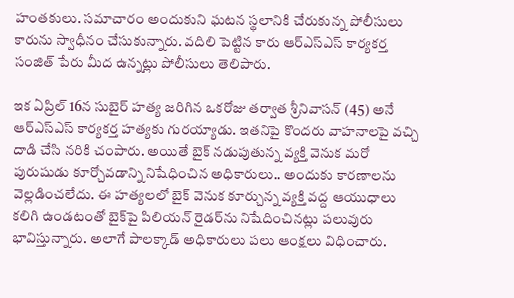హంతకులు. సమాచారం అందుకుని ఘటన స్థలానికి చేరుకున్న పోలీసులు కారును స్వాధీనం చేసుకున్నారు. వదిలి పెట్టిన కారు ఆర్‌ఎస్‌ఎస్ కార్యకర్త సంజిత్ పేరు మీద ఉన్నట్లు పోలీసులు తెలిపారు.

ఇక ఏప్రిల్‌ 16న సుబైర్ హత్య జరిగిన ఒకరోజు తర్వాత శ్రీనివాసన్ (45) అనే ఆర్‌ఎస్‌ఎస్‌ కార్యకర్త హత్యకు గురయ్యాడు. ఇతనిపై కొందరు వాహనాలపై వచ్చి దాడి చేసి నరికి చంపారు. అయితే బైక్‌ నడుపుతున్న వ్యక్తి వెనుక మరో పురుషుడు కూర్చోవడాన్ని నిషేధించిన అధికారులు.. అందుకు కారణాలను వెల్లడించలేదు. ఈ హత్యలలో బైక్‌ వెనుక కూర్చున్న వ్యక్తి వద్ద ఆయుధాలు కలిగి ఉండటంతో బైక్‌పై పిలియన్‌ రైడర్‌ను నిషేదించినట్లు పలువురు భావిస్తున్నారు. అలాగే పాలక్కాడ్‌ అధికారులు పలు ఆంక్షలు విధించారు.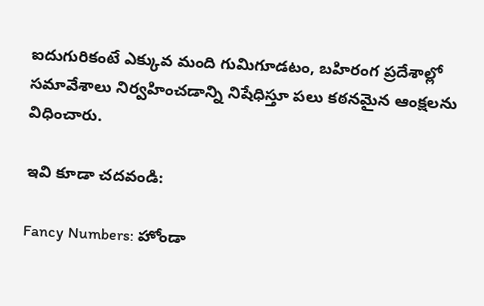ఐదుగురికంటే ఎక్కువ మంది గుమిగూడటం, బహిరంగ ప్రదేశాల్లో సమావేశాలు నిర్వహించడాన్ని నిషేధిస్తూ పలు కఠనమైన ఆంక్షలను విధించారు.

ఇవి కూడా చదవండి:

Fancy Numbers: హోండా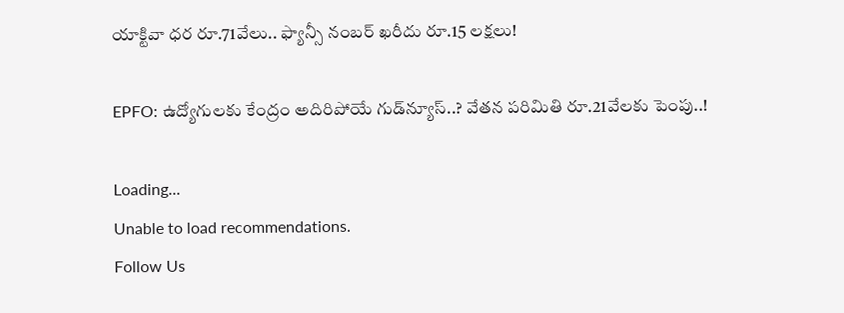యాక్టివా ధర రూ.71వేలు.. ఫ్యాన్సీ నంబర్‌ ఖరీదు రూ.15 లక్షలు!

EPFO: ఉద్యోగులకు కేంద్రం అదిరిపోయే గుడ్‌న్యూస్‌..? వేతన పరిమితి రూ.21వేలకు పెంపు..!

Loading...
Unable to load recommendations.
Follow Us